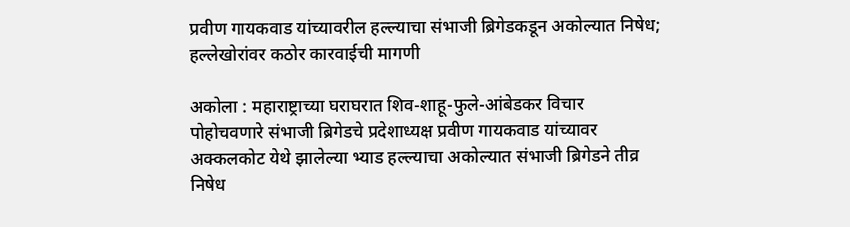प्रवीण गायकवाड यांच्यावरील हल्ल्याचा संभाजी ब्रिगेडकडून अकोल्यात निषेध; हल्लेखोरांवर कठोर कारवाईची मागणी

अकोला : महाराष्ट्राच्या घराघरात शिव-शाहू-फुले-आंबेडकर विचार पोहोचवणारे संभाजी ब्रिगेडचे प्रदेशाध्यक्ष प्रवीण गायकवाड यांच्यावर अक्कलकोट येथे झालेल्या भ्याड हल्ल्याचा अकोल्यात संभाजी ब्रिगेडने तीव्र निषेध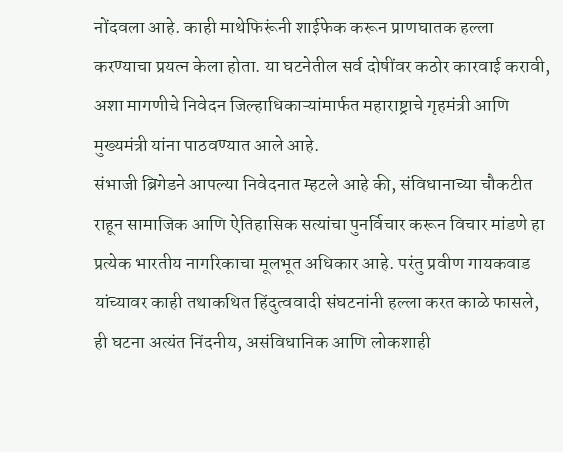नोंदवला आहे. काही माथेफिरूंनी शाईफेक करून प्राणघातक हल्ला करण्याचा प्रयत्न केला होता. या घटनेतील सर्व दोषींवर कठोर कारवाई करावी, अशा मागणीचे निवेदन जिल्हाधिकाऱ्यांमार्फत महाराष्ट्राचे गृहमंत्री आणि मुख्यमंत्री यांना पाठवण्यात आले आहे.
संभाजी ब्रिगेडने आपल्या निवेदनात म्हटले आहे की, संविधानाच्या चौकटीत राहून सामाजिक आणि ऐतिहासिक सत्यांचा पुनर्विचार करून विचार मांडणे हा प्रत्येक भारतीय नागरिकाचा मूलभूत अधिकार आहे. परंतु प्रवीण गायकवाड यांच्यावर काही तथाकथित हिंदुत्ववादी संघटनांनी हल्ला करत काळे फासले, ही घटना अत्यंत निंदनीय, असंविधानिक आणि लोकशाही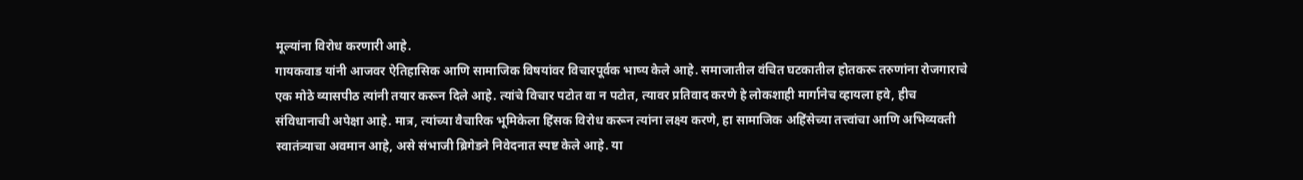मूल्यांना विरोध करणारी आहे.
गायकवाड यांनी आजवर ऐतिहासिक आणि सामाजिक विषयांवर विचारपूर्वक भाष्य केले आहे. समाजातील वंचित घटकातील होतकरू तरुणांना रोजगाराचे एक मोठे व्यासपीठ त्यांनी तयार करून दिले आहे. त्यांचे विचार पटोत वा न पटोत, त्यावर प्रतिवाद करणे हे लोकशाही मार्गानेच व्हायला हवे, हीच संविधानाची अपेक्षा आहे. मात्र, त्यांच्या वैचारिक भूमिकेला हिंसक विरोध करून त्यांना लक्ष्य करणे, हा सामाजिक अहिंसेच्या तत्त्वांचा आणि अभिव्यक्ती स्वातंत्र्याचा अवमान आहे, असे संभाजी ब्रिगेडने निवेदनात स्पष्ट केले आहे. या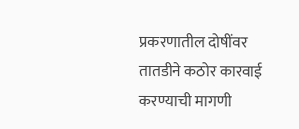प्रकरणातील दोषींवर तातडीने कठोर कारवाई करण्याची मागणी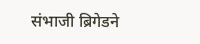संभाजी ब्रिगेडने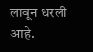लावून धरली आहे.